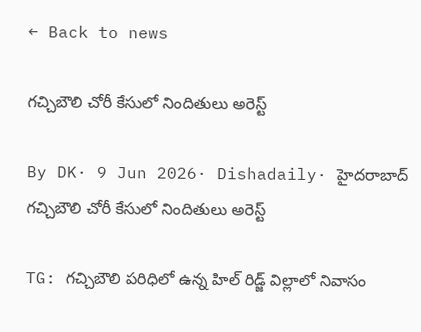← Back to news

గచ్చిబౌలి చోరీ కేసులో నిందితులు అరెస్ట్

By DK· 9 Jun 2026· Dishadaily· హైదరాబాద్‌
గచ్చిబౌలి చోరీ కేసులో నిందితులు అరెస్ట్

TG: గచ్చిబౌలి పరిధిలో ఉన్న హిల్ రిడ్జ్ విల్లాలో నివాసం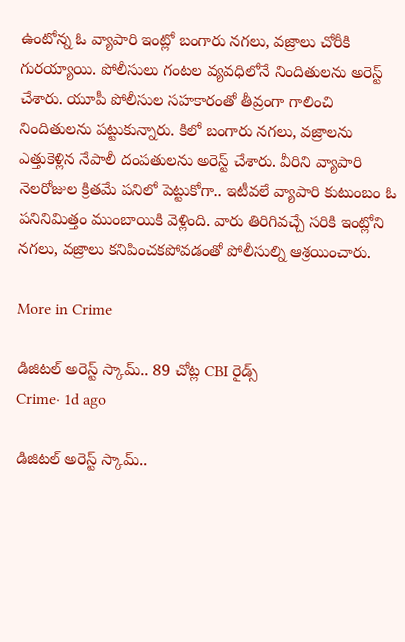ఉంటోన్న ఓ వ్యాపారి ఇంట్లో బంగారు నగలు, వజ్రాలు చోరీకి గురయ్యాయి. పోలీసులు గంటల వ్యవధిలోనే నిందితులను అరెస్ట్ చేశారు. యూపీ పోలీసుల సహకారంతో తీవ్రంగా గాలించి నిందితులను పట్టుకున్నారు. కిలో బంగారు నగలు, వజ్రాలను ఎత్తుకెళ్లిన నేపాలీ దంపతులను అరెస్ట్ చేశారు. వీరిని వ్యాపారి నెలరోజుల క్రితమే పనిలో పెట్టుకోగా.. ఇటీవలే వ్యాపారి కుటుంబం ఓ పనినిమిత్తం ముంబాయికి వెళ్లింది. వారు తిరిగివచ్చే సరికి ఇంట్లోని నగలు, వజ్రాలు కనిపించకపోవడంతో పోలీసుల్ని ఆశ్రయించారు.

More in Crime

డిజిటల్ అరెస్ట్ స్కామ్.. 89 చోట్ల CBI రైడ్స్
Crime· 1d ago

డిజిటల్ అరెస్ట్ స్కామ్..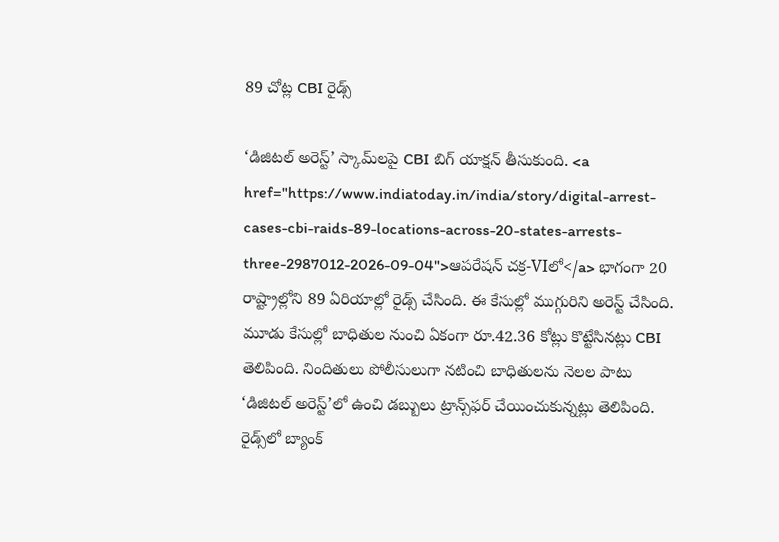89 చోట్ల CBI రైడ్స్

‘డిజిటల్ అరెస్ట్’ స్కామ్‌లపై CBI బిగ్ యాక్షన్ తీసుకుంది. <a href="https://www.indiatoday.in/india/story/digital-arrest-cases-cbi-raids-89-locations-across-20-states-arrests-three-2987012-2026-09-04">ఆపరేషన్ చక్ర-VIలో</a> భాగంగా 20 రాష్ట్రాల్లోని 89 ఏరియాల్లో రైడ్స్ చేసింది. ఈ కేసుల్లో ముగ్గురిని అరెస్ట్ చేసింది. మూడు కేసుల్లో బాధితుల నుంచి ఏకంగా రూ.42.36 కోట్లు కొట్టేసినట్లు CBI తెలిపింది. నిందితులు పోలీసులుగా నటించి బాధితులను నెలల పాటు ‘డిజిటల్ అరెస్ట్’లో ఉంచి డబ్బులు ట్రాన్స్‌ఫర్ చేయించుకున్నట్లు తెలిపింది. రైడ్స్‌లో బ్యాంక్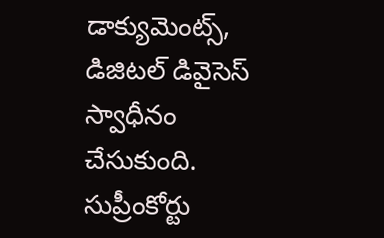డాక్యుమెంట్స్, డిజిటల్ డివైసెస్ స్వాధీనం చేసుకుంది. సుప్రీంకోర్టు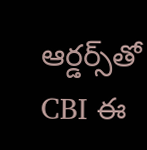ఆర్డర్స్‌తో CBI ఈ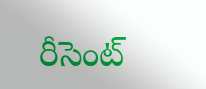రీసెంట్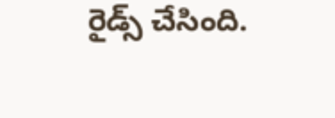రైడ్స్ చేసింది.